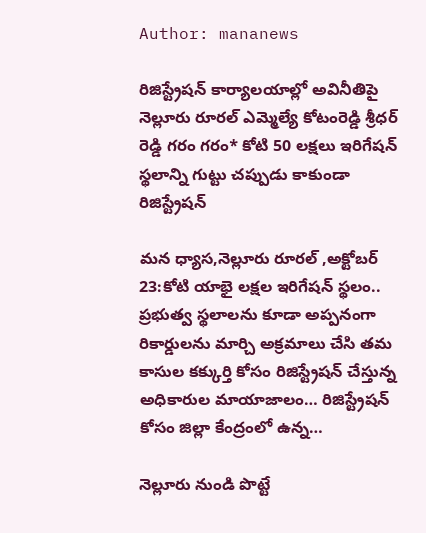Author: mananews

రిజిస్ట్రేషన్ కార్యాలయాల్లో అవినీతిపై నెల్లూరు రూరల్ ఎమ్మెల్యే కోటంరెడ్డి శ్రీధర్ రెడ్డి గరం గరం* కోటి 50 లక్షలు ఇరిగేషన్ స్థలాన్ని గుట్టు చప్పుడు కాకుండా రిజిస్ట్రేషన్

మన ధ్యాస,నెల్లూరు రూరల్ ,అక్టోబర్ 23:కోటి యాభై లక్షల ఇరిగేషన్ స్థలం.. ప్రభుత్వ స్థలాలను కూడా అప్పనంగా రికార్డులను మార్చి అక్రమాలు చేసి తమ కాసుల కక్కుర్తి కోసం రిజిస్ట్రేషన్ చేస్తున్న అధికారుల మాయాజాలం… రిజిస్ట్రేషన్ కోసం జిల్లా కేంద్రంలో ఉన్న…

నెల్లూరు నుండి పొట్టే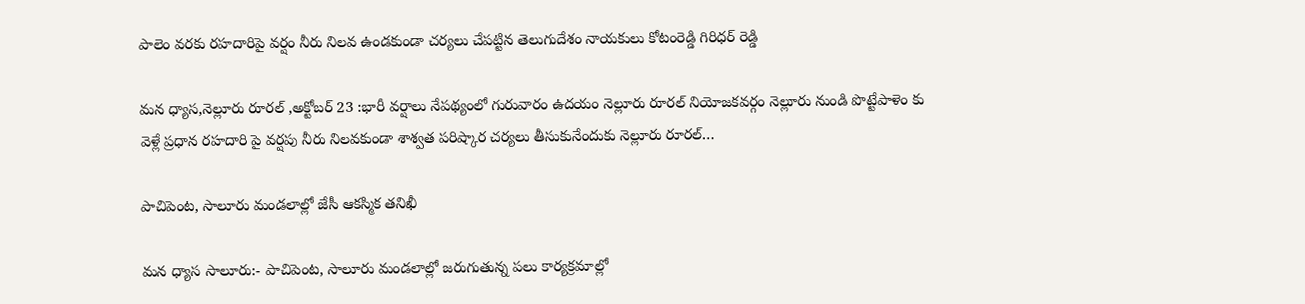పాలెం వరకు రహదారిపై వర్షం నీరు నిలవ ఉండకుండా చర్యలు చేపట్టిన తెలుగుదేశం నాయకులు కోటంరెడ్డి గిరిధర్ రెడ్డి

మన ధ్యాస,నెల్లూరు రూరల్ ,అక్టోబర్ 23 :భారీ వర్షాలు నేపథ్యంలో గురువారం ఉదయం నెల్లూరు రూరల్ నియోజకవర్గం నెల్లూరు నుండి పొట్టేపాళెం కు వెళ్లే ప్రధాన రహదారి పై వర్షపు నీరు నిలవకుండా శాశ్వత పరిష్కార చర్యలు తీసుకునేందుకు నెల్లూరు రూరల్…

పాచిపెంట, సాలూరు మండలాల్లో జేసీ ఆకస్మిక తనిఖీ

మన ధ్యాస సాలూరు:- పాచిపెంట, సాలూరు మండలాల్లో జరుగుతున్న పలు కార్యక్రమాల్లో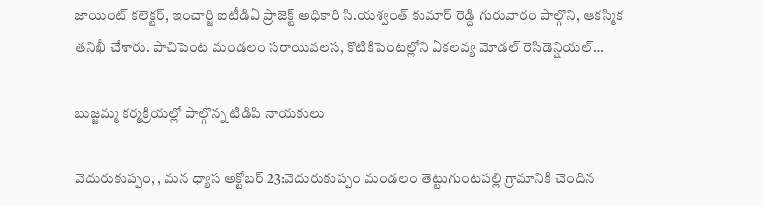జాయింట్ కలెక్టర్, ఇంచార్జి ఐటీడిఏ ప్రాజెక్ట్ అధికారి సి.యశ్వంత్ కుమార్ రెడ్ది గురువారం పాల్గొని, ఆకస్మిక తనిఖీ చేశారు. పాచిపెంట మండలం సరాయివలస, కొటికిపెంటల్లోని ఏకలవ్య మోడల్ రెసిడెన్షియల్…

బుజ్జమ్మ కర్మక్రియల్లో పాల్గొన్న టిడిపి నాయకులు

వెదురుకుప్పం, , మన ధ్యాస అక్టోబర్ 23:వెదురుకుప్పం మండలం తెట్టుగుంటపల్లి గ్రామానికి చెందిన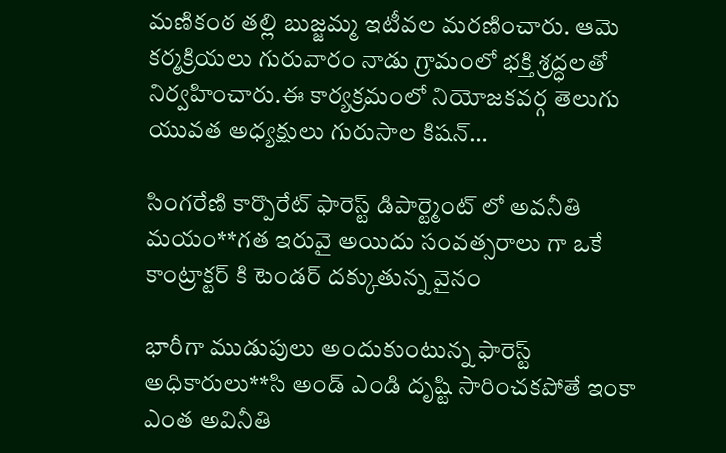మణికంఠ తల్లి బుజ్జమ్మ ఇటీవల మరణించారు. ఆమె కర్మక్రియలు గురువారం నాడు గ్రామంలో భక్తి శ్రద్ధలతో నిర్వహించారు.ఈ కార్యక్రమంలో నియోజకవర్గ తెలుగు యువత అధ్యక్షులు గురుసాల కిషన్…

సింగరేణి కార్పొరేట్ ఫారెస్ట్ డిపార్ట్మెంట్ లో అవనీతి మయం**గత ఇరువై అయిదు సంవత్సరాలు గా ఒకే కాంట్రాక్టర్ కి టెండర్ దక్కుతున్న వైనం

భారీగా ముడుపులు అందుకుంటున్న ఫారెస్ట్ అధికారులు**సి అండ్ ఎండి దృష్టి సారించకపోతే ఇంకా ఎంత అవినీతి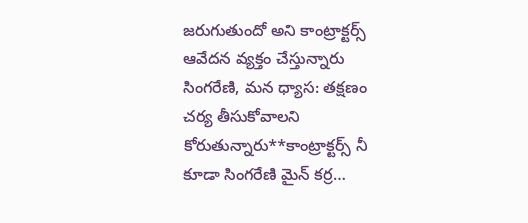జరుగుతుందో అని కాంట్రాక్టర్స్ ఆవేదన వ్యక్తం చేస్తున్నారు సింగరేణి, మన ధ్యాస: తక్షణం చర్య తీసుకోవాలని కోరుతున్నారు**కాంట్రాక్టర్స్ నీ కూడా సింగరేణి మైన్ కర్ర…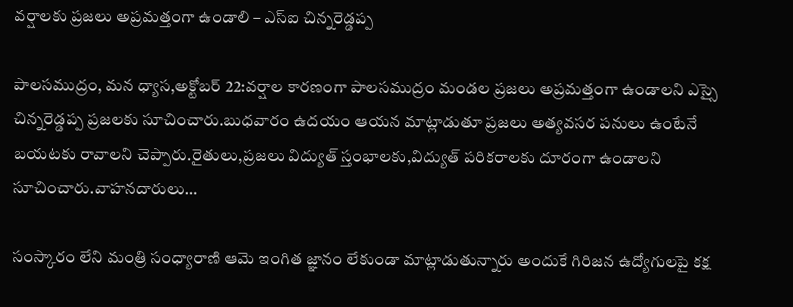వర్షాలకు ప్రజలు అప్రమత్తంగా ఉండాలి – ఎస్ఐ చిన్నరెడ్డప్ప

పాలసముద్రం, మన ధ్యాస,అక్టోబర్ 22:వర్షాల కారణంగా పాలసముద్రం మండల ప్రజలు అప్రమత్తంగా ఉండాలని ఎస్సై చిన్నరెడ్డప్ప ప్రజలకు సూచించారు.బుధవారం ఉదయం ఆయన మాట్లాడుతూ ప్రజలు అత్యవసర పనులు ఉంటేనే బయటకు రావాలని చెప్పారు.రైతులు,ప్రజలు విద్యుత్ స్తంభాల‌కు,విద్యుత్ పరికరాలకు దూరంగా ఉండాలని సూచించారు.వాహనదారులు…

సంస్కారం లేని మంత్రి సంధ్యారాణి ఆమె ఇంగిత జ్ఞానం లేకుండా మాట్లాడుతున్నారు అందుకే గిరిజన ఉద్యోగులపై కక్ష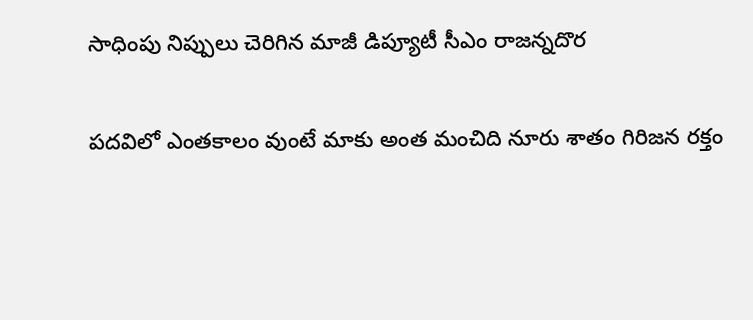సాధింపు నిప్పులు చెరిగిన మాజీ డిప్యూటీ సీఎం రాజన్నదొర

పదవిలో ఎంతకాలం వుంటే మాకు అంత మంచిది నూరు శాతం గిరిజన రక్తం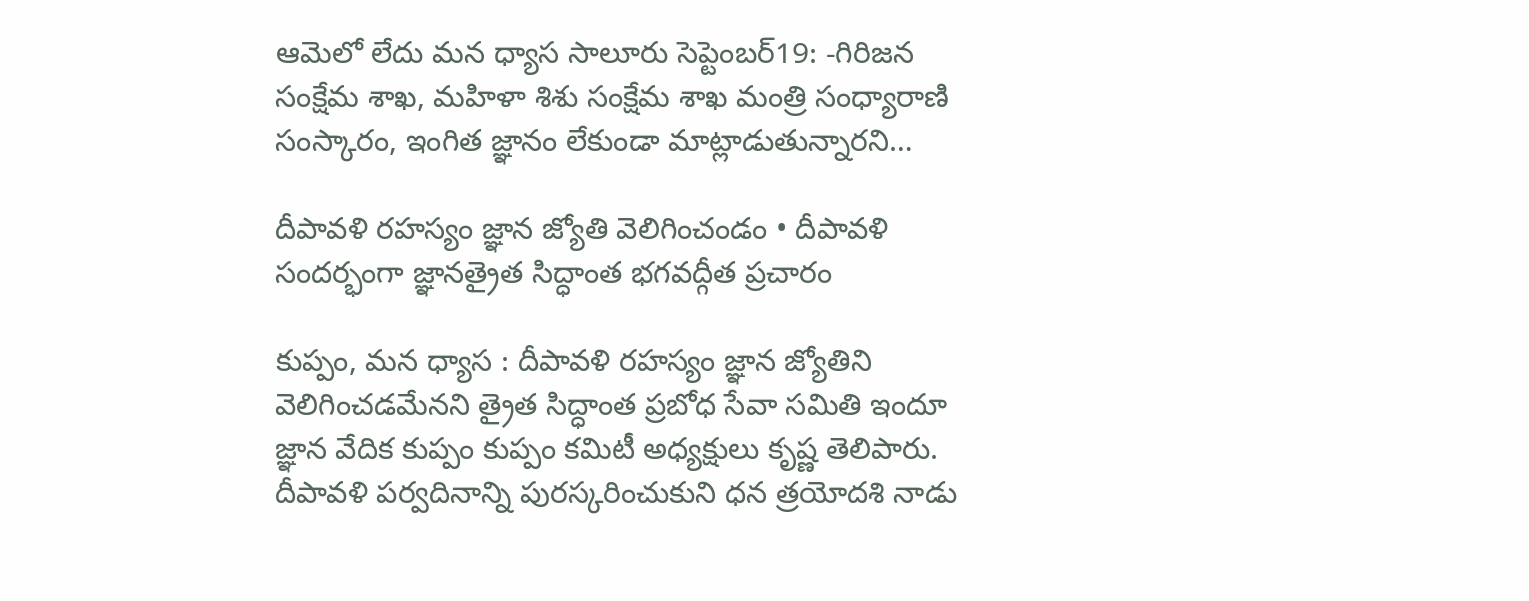ఆమెలో లేదు మన ధ్యాస సాలూరు సెప్టెంబర్19: -గిరిజన సంక్షేమ శాఖ, మహిళా శిశు సంక్షేమ శాఖ మంత్రి సంధ్యారాణి సంస్కారం, ఇంగిత జ్ఞానం లేకుండా మాట్లాడుతున్నారని…

దీపావళి రహస్యం జ్ఞాన జ్యోతి వెలిగించండం • దీపావళి సందర్భంగా జ్ఞానత్రైత సిద్ధాంత భగవద్గీత ప్రచారం

కుప్పం, మన ధ్యాస : దీపావళి రహస్యం జ్ఞాన జ్యోతిని వెలిగించడమేనని త్రైత సిద్ధాంత ప్రబోధ సేవా సమితి ఇందూ జ్ఞాన వేదిక కుప్పం కుప్పం కమిటీ అధ్యక్షులు కృష్ణ తెలిపారు. దీపావళి పర్వదినాన్ని పురస్కరించుకుని ధన త్రయోదశి నాడు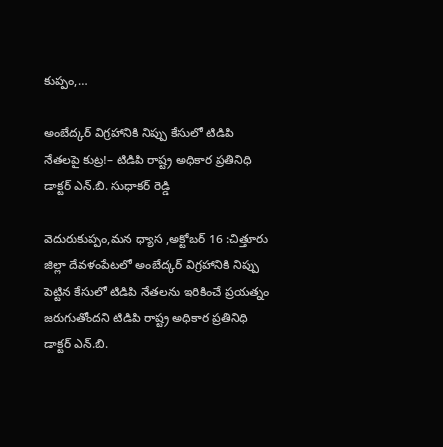కుప్పం,…

అంబేద్కర్ విగ్రహానికి నిప్పు కేసులో టిడిపి నేతలపై కుట్ర!– టిడిపి రాష్ట్ర అధికార ప్రతినిధి డాక్టర్ ఎన్.బి. సుధాకర్ రెడ్డి

వెదురుకుప్పం,మన ధ్యాస ,అక్టోబర్ 16 :చిత్తూరు జిల్లా దేవళంపేటలో అంబేద్కర్ విగ్రహానికి నిప్పు పెట్టిన కేసులో టిడిపి నేతలను ఇరికించే ప్రయత్నం జరుగుతోందని టిడిపి రాష్ట్ర అధికార ప్రతినిధి డాక్టర్ ఎన్.బి.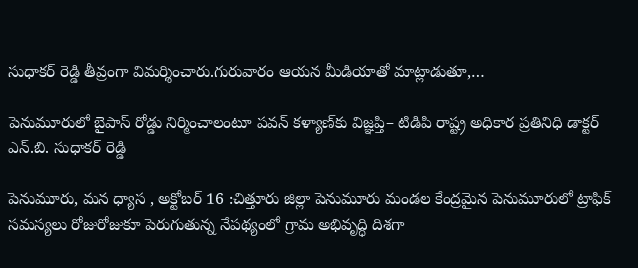సుధాకర్ రెడ్డి తీవ్రంగా విమర్శించారు.గురువారం ఆయన మీడియాతో మాట్లాడుతూ,…

పెనుమూరులో బైపాస్ రోడ్డు నిర్మించాలంటూ పవన్ కళ్యాణ్‌కు విజ్ఞప్తి– టిడిపి రాష్ట్ర అధికార ప్రతినిధి డాక్టర్ ఎన్.బి. సుధాకర్ రెడ్డి

పెనుమూరు, మన ధ్యాస , అక్టోబర్ 16 :చిత్తూరు జిల్లా పెనుమూరు మండల కేంద్రమైన పెనుమూరులో ట్రాఫిక్ సమస్యలు రోజురోజుకూ పెరుగుతున్న నేపథ్యంలో గ్రామ అభివృద్ధి దిశగా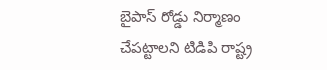బైపాస్ రోడ్డు నిర్మాణం చేపట్టాలని టిడిపి రాష్ట్ర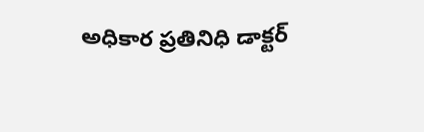అధికార ప్రతినిధి డాక్టర్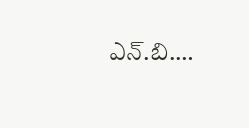ఎన్.బి.…